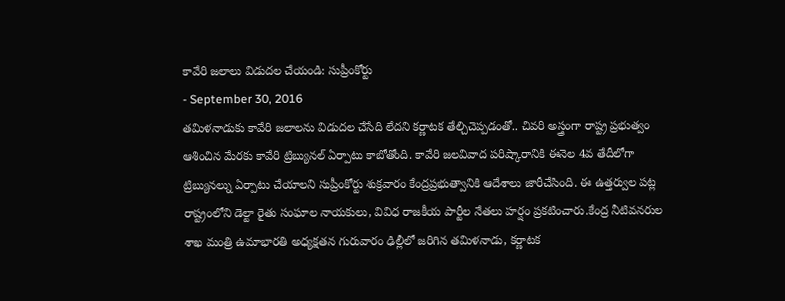కావేరి జలాలు విడుదల చేయండి: సుప్రీంకోర్టు
- September 30, 2016
తమిళనాడుకు కావేరి జలాలను విడుదల చేసేది లేదని కర్ణాటక తేల్చిచెప్పడంతో.. చివరి అస్త్రంగా రాష్ట్ర ప్రభుత్వం ఆశించిన మేరకు కావేరి ట్రిబ్యునల్ ఏర్పాటు కాబోతోంది. కావేరి జలవివాద పరిష్కారానికి ఈనెల 4వ తేదీలోగా ట్రిబ్యునల్ను ఏర్పాటు చేయాలని సుప్రీంకోర్టు శుక్రవారం కేంద్రప్రభుత్వానికి ఆదేశాలు జారీచేసింది. ఈ ఉత్తర్వుల పట్ల రాష్ట్రంలోని డెల్టా రైతు సంఘాల నాయకులు, వివిధ రాజకీయ పార్టీల నేతలు హర్షం ప్రకటించారు.కేంద్ర నీటివనరుల శాఖ మంత్రి ఉమాభారతి అధ్యక్షతన గురువారం ఢిల్లీలో జరిగిన తమిళనాడు, కర్ణాటక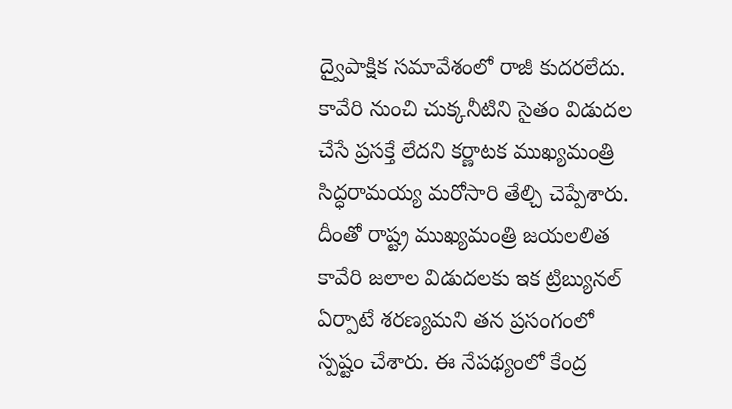ద్వైపాక్షిక సమావేశంలో రాజీ కుదరలేదు. కావేరి నుంచి చుక్కనీటిని సైతం విడుదల చేసే ప్రసక్తే లేదని కర్ణాటక ముఖ్యమంత్రి సిద్ధరామయ్య మరోసారి తేల్చి చెప్పేశారు. దీంతో రాష్ట్ర ముఖ్యమంత్రి జయలలిత కావేరి జలాల విడుదలకు ఇక ట్రిబ్యునల్ ఏర్పాటే శరణ్యమని తన ప్రసంగంలో స్పష్టం చేశారు. ఈ నేపథ్యంలో కేంద్ర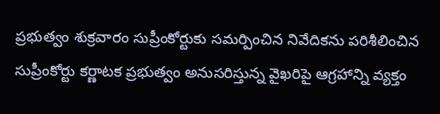ప్రభుత్వం శుక్రవారం సుప్రీంకోర్టుకు సమర్పించిన నివేదికను పరిశీలించిన సుప్రీంకోర్టు కర్ణాటక ప్రభుత్వం అనుసరిస్తున్న వైఖరిపై ఆగ్రహాన్ని వ్యక్తం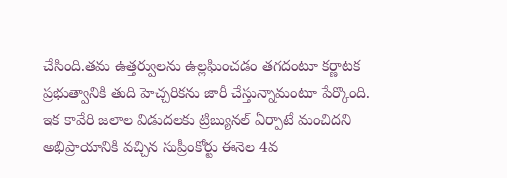చేసింది.తమ ఉత్తర్వులను ఉల్లఘించడం తగదంటూ కర్ణాటక ప్రభుత్వానికి తుది హెచ్చరికను జారీ చేస్తున్నామంటూ పేర్కొంది. ఇక కావేరి జలాల విడుదలకు ట్రిబ్యునల్ ఏర్పాటే మంచిదని అభిప్రాయానికి వచ్చిన సుప్రీంకోర్టు ఈనెల 4వ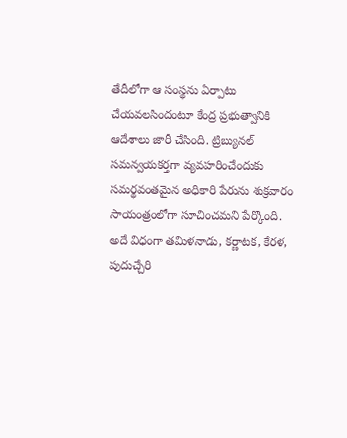తేదీలోగా ఆ సంస్థను ఏర్పాటు చేయవలసిందంటూ కేంద్ర ప్రభుత్వానికి ఆదేశాలు జారీ చేసింది. ట్రిబ్యునల్ సమన్వయకర్తగా వ్యవహరించేందుకు సమర్థవంతమైన అధికారి పేరును శుక్రవారం సాయంత్రంలోగా సూచించమని పేర్కొంది. అదే విధంగా తమిళనాడు, కర్ణాటక, కేరళ, పుదుచ్చేరి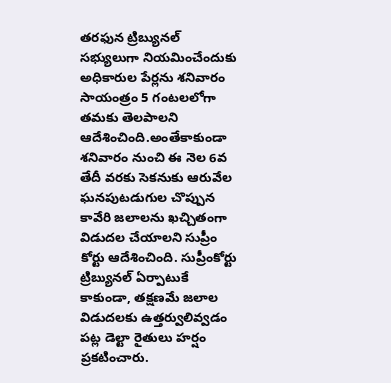తరఫున ట్రిబ్యునల్ సభ్యులుగా నియమించేందుకు అధికారుల పేర్లను శనివారం సాయంత్రం 5 గంటలలోగా తమకు తెలపాలని ఆదేశించింది.అంతేకాకుండా శనివారం నుంచి ఈ నెల 6వ తేదీ వరకు సెకనుకు ఆరువేల ఘనపుటడుగుల చొప్పున కావేరి జలాలను ఖచ్చితంగా విడుదల చేయాలని సుప్రీం కోర్టు ఆదేశించింది. సుప్రీంకోర్టు ట్రిబ్యునల్ ఏర్పాటుకే కాకుండా, తక్షణమే జలాల విడుదలకు ఉత్తర్వులివ్వడం పట్ల డెల్టా రైతులు హర్షం ప్రకటించారు.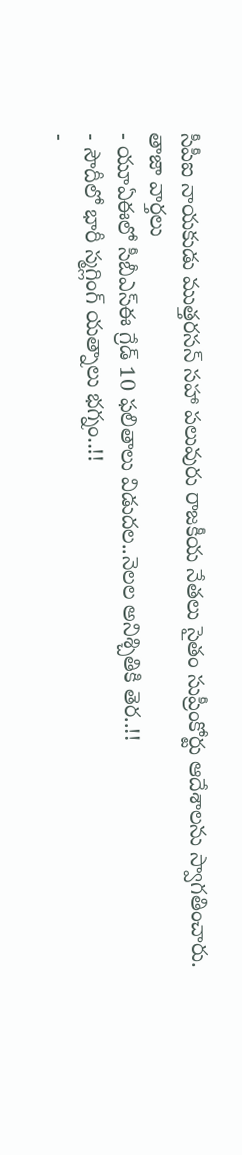సీపీఐ నాయకుడు ముత్తరసన్ సహా పలువురు రాజకీయ నేతలు సైతం సుప్రీంకోర్టు ఆదేశాలను స్వాగతించారు.
తాజా వార్తలు
- యూఏఈలో సీబీఎస్ఈ గ్రేడ్ 10 ఫలితాలు విడుదల..నెలల అనిశ్చితికి తెర..!!
- సౌదీలో భారీ స్మగ్లింగ్ యత్నాలు భగ్నం..!!
-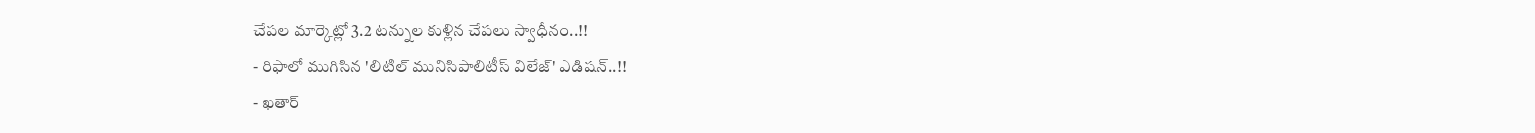చేపల మార్కెట్లో 3.2 టన్నుల కుళ్లిన చేపలు స్వాధీనం..!!
- రిఫాలో ముగిసిన 'లిటిల్ మునిసిపాలిటీస్ విలేజ్' ఎడిషన్..!!
- ఖతార్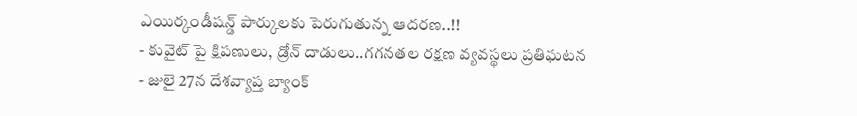ఎయిర్కండీషన్డ్ పార్కులకు పెరుగుతున్న ఆదరణ..!!
- కువైట్ పై క్షిపణులు, డ్రోన్ దాడులు..గగనతల రక్షణ వ్యవస్థలు ప్రతిఘటన
- జులై 27న దేశవ్యాప్త బ్యాంక్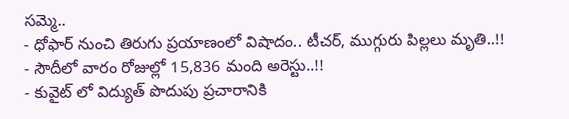సమ్మె..
- ధోఫార్ నుంచి తిరుగు ప్రయాణంలో విషాదం.. టీచర్, ముగ్గురు పిల్లలు మృతి..!!
- సౌదీలో వారం రోజుల్లో 15,836 మంది అరెస్టు..!!
- కువైట్ లో విద్యుత్ పొదుపు ప్రచారానికి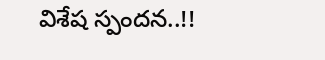విశేష స్పందన..!!